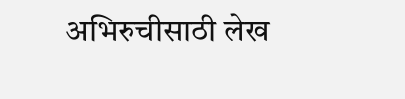अभिरुचीसाठी लेख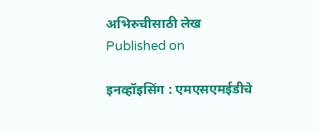अभिरुचीसाठी लेख
Published on

इनव्हॉइसिंग : एमएसएमईडीचे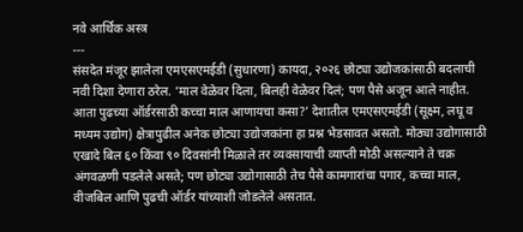नवे आर्थिक अस्त्र
---
संसदेत मंजूर झालेला एमएसएमईडी (सुधारणा) कायदा, २०२६ छोट्या उद्योजकांसाठी बदलाची नवी दिशा देणारा ठरेल. ‘माल वेळेवर दिला, बिलही वेळेवर दिलं; पण पैसे अजून आले नाहीत. आता पुढच्या ऑर्डरसाठी कच्चा माल आणायचा कसा?’ देशातील एमएसएमईडी (सूक्ष्म, लघू व मध्यम उद्योग) क्षेत्रापुढील अनेक छोट्या उद्योजकांना हा प्रश्न भेडसावत असतो. मोठ्या उद्योगासाठी एखादे बिल ६० किंवा ९० दिवसांनी मिळाले तर व्यवसायाची व्याप्ती मोठी असल्याने ते चक्र अंगवळणी पडलेले असते; पण छोट्या उद्योगासाठी तेच पैसे कामगारांचा पगार, कच्चा माल, वीजबिल आणि पुढची ऑर्डर यांच्याशी जोडलेले असतात.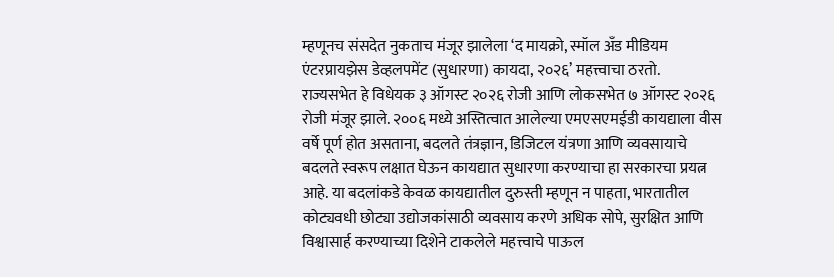म्हणूनच संसदेत नुकताच मंजूर झालेला ‘द मायक्रो, स्मॉल अँड मीडियम एंटरप्रायझेस डेव्हलपमेंट (सुधारणा) कायदा, २०२६’ महत्त्वाचा ठरतो.
राज्यसभेत हे विधेयक ३ ऑगस्ट २०२६ रोजी आणि लोकसभेत ७ ऑगस्ट २०२६ रोजी मंजूर झाले. २००६ मध्ये अस्तित्वात आलेल्या एमएसएमईडी कायद्याला वीस वर्षे पूर्ण होत असताना, बदलते तंत्रज्ञान, डिजिटल यंत्रणा आणि व्यवसायाचे बदलते स्वरूप लक्षात घेऊन कायद्यात सुधारणा करण्याचा हा सरकारचा प्रयत्न आहे. या बदलांकडे केवळ कायद्यातील दुरुस्ती म्हणून न पाहता, भारतातील कोट्यवधी छोट्या उद्योजकांसाठी व्यवसाय करणे अधिक सोपे, सुरक्षित आणि विश्वासार्ह करण्याच्या दिशेने टाकलेले महत्त्वाचे पाऊल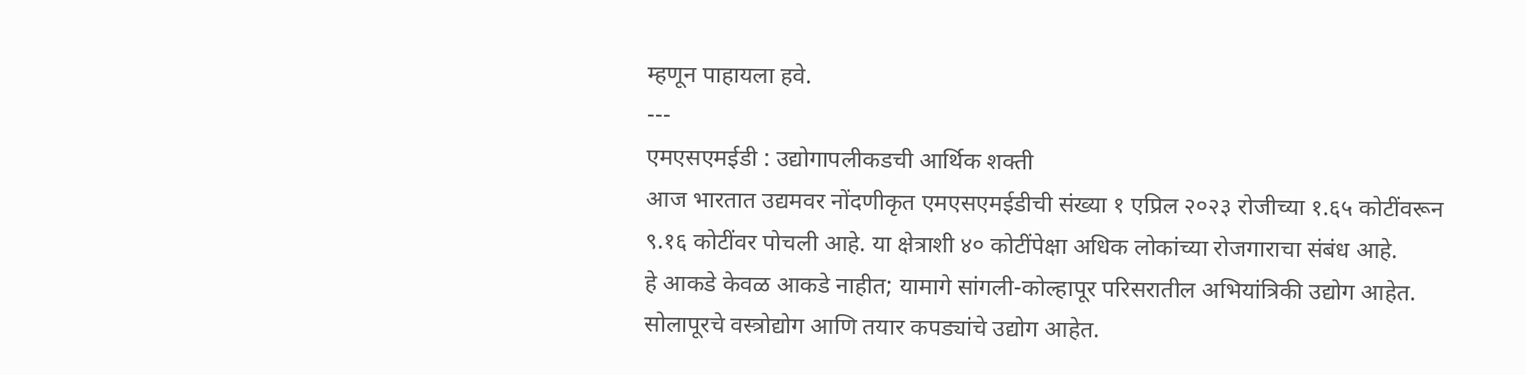म्हणून पाहायला हवे.
---
एमएसएमईडी : उद्योगापलीकडची आर्थिक शक्ती
आज भारतात उद्यमवर नोंदणीकृत एमएसएमईडीची संख्या १ एप्रिल २०२३ रोजीच्या १.६५ कोटींवरून ९.१६ कोटींवर पोचली आहे. या क्षेत्राशी ४० कोटींपेक्षा अधिक लोकांच्या रोजगाराचा संबंध आहे.
हे आकडे केवळ आकडे नाहीत; यामागे सांगली-कोल्हापूर परिसरातील अभियांत्रिकी उद्योग आहेत. सोलापूरचे वस्त्रोद्योग आणि तयार कपड्यांचे उद्योग आहेत.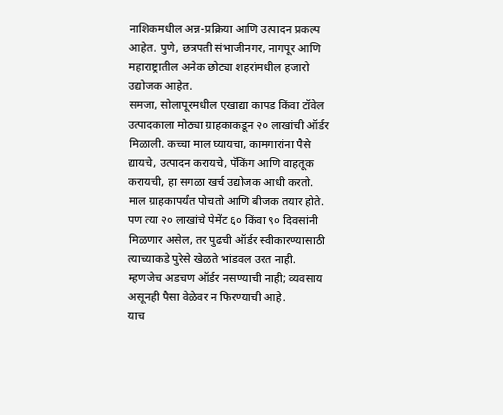नाशिकमधील अन्न-प्रक्रिया आणि उत्पादन प्रकल्प आहेत. पुणे, छत्रपती संभाजीनगर, नागपूर आणि महाराष्ट्रातील अनेक छोट्या शहरांमधील हजारो उद्योजक आहेत.
समजा, सोलापूरमधील एखाद्या कापड किंवा टॉवेल उत्पादकाला मोठ्या ग्राहकाकडून २० लाखांची ऑर्डर मिळाली. कच्चा माल घ्यायचा, कामगारांना पैसे द्यायचे, उत्पादन करायचे, पॅकिंग आणि वाहतूक करायची, हा सगळा खर्च उद्योजक आधी करतो. माल ग्राहकापर्यंत पोचतो आणि बीजक तयार होते. पण त्या २० लाखांचे पेमेंट ६० किंवा ९० दिवसांनी मिळणार असेल, तर पुढची ऑर्डर स्वीकारण्यासाठी त्याच्याकडे पुरेसे खेळते भांडवल उरत नाही. म्हणजेच अडचण ऑर्डर नसण्याची नाही; व्यवसाय असूनही पैसा वेळेवर न फिरण्याची आहे.
याच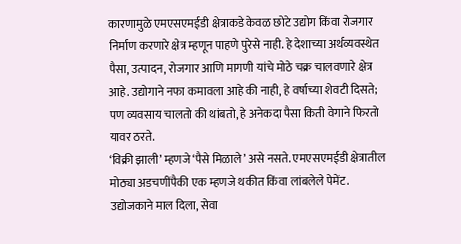कारणामुळे एमएसएमईडी क्षेत्राकडे केवळ छोटे उद्योग किंवा रोजगार निर्माण करणारे क्षेत्र म्हणून पाहणे पुरेसे नाही. हे देशाच्या अर्थव्यवस्थेत पैसा, उत्पादन, रोजगार आणि मागणी यांचे मोठे चक्र चालवणारे क्षेत्र आहे. उद्योगाने नफा कमावला आहे की नाही, हे वर्षाच्या शेवटी दिसते; पण व्यवसाय चालतो की थांबतो, हे अनेकदा पैसा किती वेगाने फिरतो यावर ठरते.
‘विक्री झाली’ म्हणजे ‘पैसे मिळाले’ असे नसते. एमएसएमईडी क्षेत्रातील मोठ्या अडचणींपैकी एक म्हणजे थकीत किंवा लांबलेले पेमेंट. उद्योजकाने माल दिला, सेवा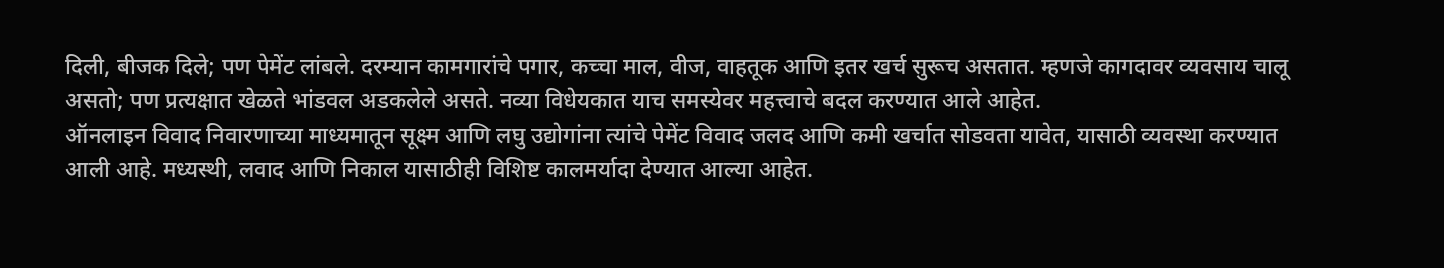दिली, बीजक दिले; पण पेमेंट लांबले. दरम्यान कामगारांचे पगार, कच्चा माल, वीज, वाहतूक आणि इतर खर्च सुरूच असतात. म्हणजे कागदावर व्यवसाय चालू असतो; पण प्रत्यक्षात खेळते भांडवल अडकलेले असते. नव्या विधेयकात याच समस्येवर महत्त्वाचे बदल करण्यात आले आहेत.
ऑनलाइन विवाद निवारणाच्या माध्यमातून सूक्ष्म आणि लघु उद्योगांना त्यांचे पेमेंट विवाद जलद आणि कमी खर्चात सोडवता यावेत, यासाठी व्यवस्था करण्यात आली आहे. मध्यस्थी, लवाद आणि निकाल यासाठीही विशिष्ट कालमर्यादा देण्यात आल्या आहेत.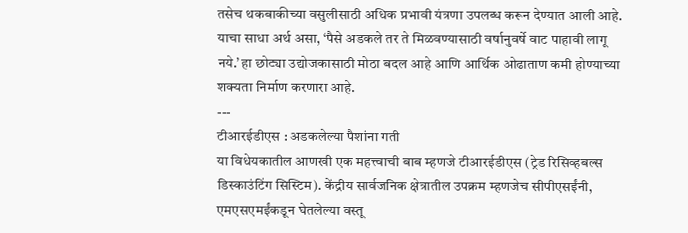तसेच थकबाकीच्या वसुलीसाठी अधिक प्रभावी यंत्रणा उपलब्ध करून देण्यात आली आहे. याचा साधा अर्थ असा, ‘पैसे अडकले तर ते मिळवण्यासाठी वर्षानुवर्षे वाट पाहावी लागू नये.’ हा छोट्या उद्योजकासाठी मोठा बदल आहे आणि आर्थिक ओढाताण कमी होण्याच्या शक्यता निर्माण करणारा आहे.
---
टीआरईडीएस : अडकलेल्या पैशांना गती
या विधेयकातील आणखी एक महत्त्वाची बाब म्हणजे टीआरईडीएस (ट्रेड रिसिव्हबल्स डिस्काउंटिंग सिस्टिम). केंद्रीय सार्वजनिक क्षेत्रातील उपक्रम म्हणजेच सीपीएसईंनी, एमएसएमईंकडून घेतलेल्या वस्तू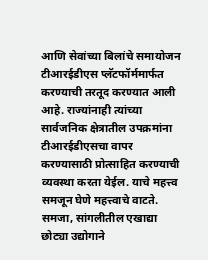आणि सेवांच्या बिलांचे समायोजन टीआरईडीएस प्लॅटफॉर्ममार्फत करण्याची तरतूद करण्यात आली आहे. राज्यांनाही त्यांच्या सार्वजनिक क्षेत्रातील उपक्रमांना टीआरईडीएसचा वापर करण्यासाठी प्रोत्साहित करण्याची व्यवस्था करता येईल. याचे महत्त्व समजून घेणे महत्त्वाचे वाटते.
समजा, सांगलीतील एखाद्या छोट्या उद्योगाने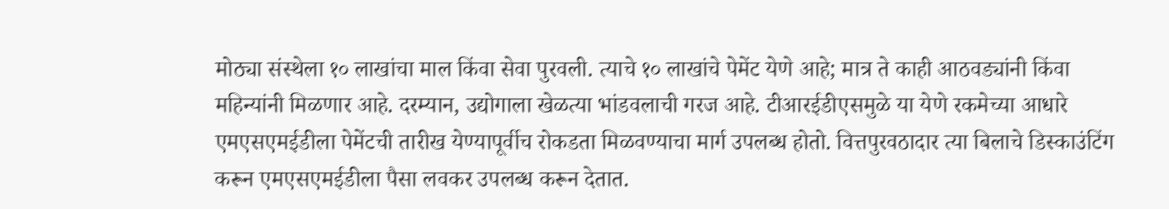मोठ्या संस्थेला १० लाखांचा माल किंवा सेवा पुरवली. त्याचे १० लाखांचे पेमेंट येणे आहे; मात्र ते काही आठवड्यांनी किंवा महिन्यांनी मिळणार आहे. दरम्यान, उद्योगाला खेळत्या भांडवलाची गरज आहे. टीआरईडीएसमुळे या येणे रकमेच्या आधारे एमएसएमईडीला पेमेंटची तारीख येण्यापूर्वीच रोकडता मिळवण्याचा मार्ग उपलब्ध होतो. वित्तपुरवठादार त्या बिलाचे डिस्काउंटिंग करून एमएसएमईडीला पैसा लवकर उपलब्ध करून देतात.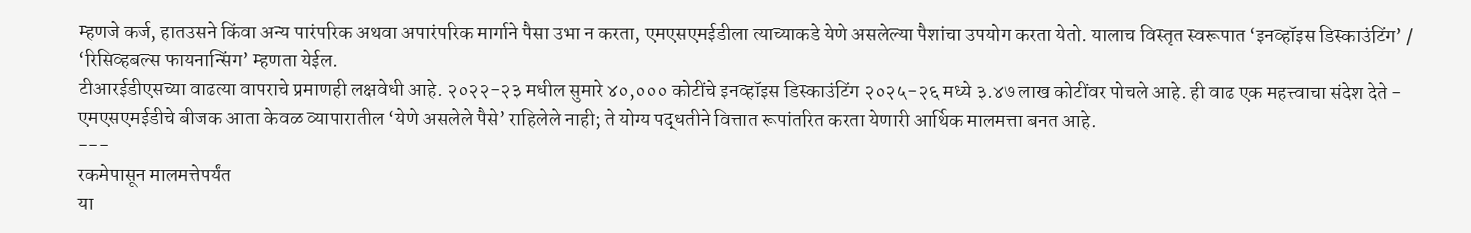म्हणजे कर्ज, हातउसने किंवा अन्य पारंपरिक अथवा अपारंपरिक मार्गाने पैसा उभा न करता, एमएसएमईडीला त्याच्याकडे येणे असलेल्या पैशांचा उपयोग करता येतो. यालाच विस्तृत स्वरूपात ‘इनव्हॉइस डिस्काउंटिंग’ / ‘रिसिव्हबल्स फायनान्सिंग’ म्हणता येईल.
टीआरईडीएसच्या वाढत्या वापराचे प्रमाणही लक्षवेधी आहे. २०२२-२३ मधील सुमारे ४०,००० कोटींचे इनव्हॉइस डिस्काउंटिंग २०२५-२६ मध्ये ३.४७ लाख कोटींवर पोचले आहे. ही वाढ एक महत्त्वाचा संदेश देते - एमएसएमईडीचे बीजक आता केवळ व्यापारातील ‘येणे असलेले पैसे’ राहिलेले नाही; ते योग्य पद्धतीने वित्तात रूपांतरित करता येणारी आर्थिक मालमत्ता बनत आहे.
---
रकमेपासून मालमत्तेपर्यंत
या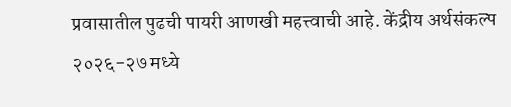प्रवासातील पुढची पायरी आणखी महत्त्वाची आहे. केंद्रीय अर्थसंकल्प २०२६-२७ मध्ये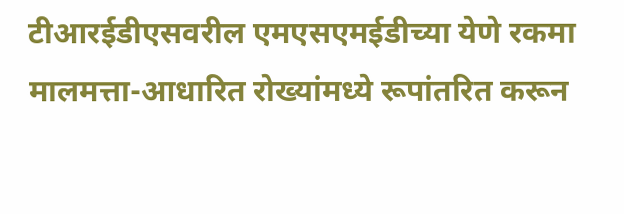टीआरईडीएसवरील एमएसएमईडीच्या येणे रकमा मालमत्ता-आधारित रोख्यांमध्ये रूपांतरित करून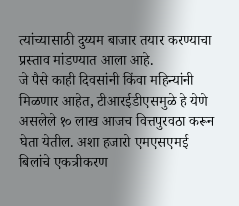त्यांच्यासाठी दुय्यम बाजार तयार करण्याचा प्रस्ताव मांडण्यात आला आहे.
जे पैसे काही दिवसांनी किंवा महिन्यांनी मिळणार आहेत, टीआरईडीएसमुळे हे येणे असलेले १० लाख आजच वित्तपुरवठा करून घेता येतील. अशा हजारो एमएसएमई बिलांचे एकत्रीकरण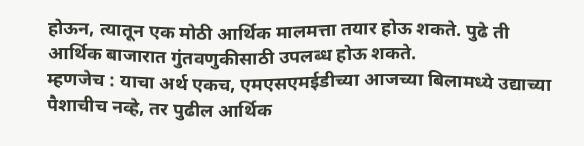होऊन, त्यातून एक मोठी आर्थिक मालमत्ता तयार होऊ शकते. पुढे ती आर्थिक बाजारात गुंतवणुकीसाठी उपलब्ध होऊ शकते.
म्हणजेच : याचा अर्थ एकच, एमएसएमईडीच्या आजच्या बिलामध्ये उद्याच्या पैशाचीच नव्हे, तर पुढील आर्थिक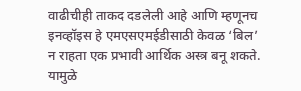वाढीचीही ताकद दडलेली आहे आणि म्हणूनच इनव्हॉइस हे एमएसएमईडीसाठी केवळ ‘बिल’ न राहता एक प्रभावी आर्थिक अस्त्र बनू शकते. यामुळे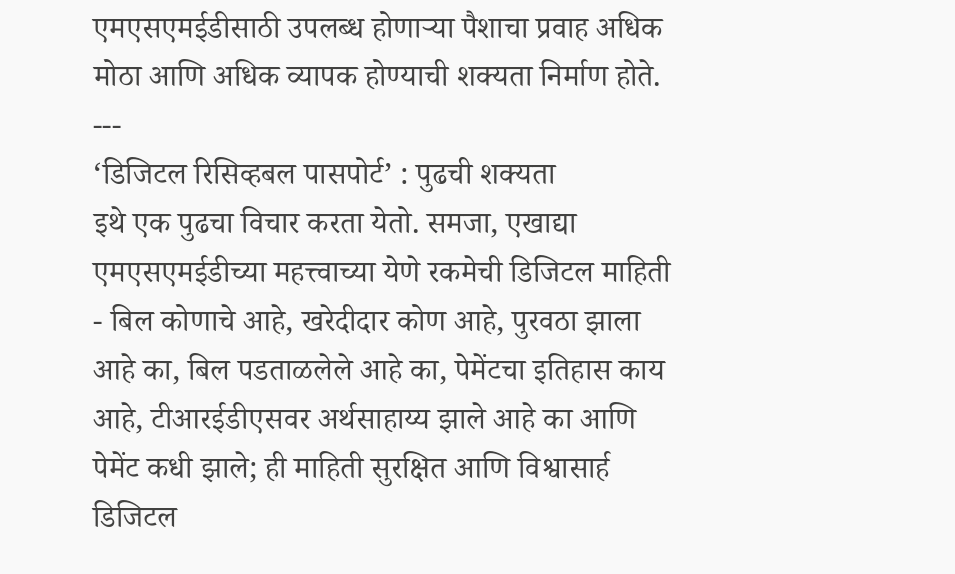एमएसएमईडीसाठी उपलब्ध होणाऱ्या पैशाचा प्रवाह अधिक मोठा आणि अधिक व्यापक होण्याची शक्यता निर्माण होते.
---
‘डिजिटल रिसिव्हबल पासपोर्ट’ : पुढची शक्यता
इथे एक पुढचा विचार करता येतो. समजा, एखाद्या एमएसएमईडीच्या महत्त्वाच्या येणे रकमेची डिजिटल माहिती - बिल कोणाचे आहे, खरेदीदार कोण आहे, पुरवठा झाला आहे का, बिल पडताळलेले आहे का, पेमेंटचा इतिहास काय आहे, टीआरईडीएसवर अर्थसाहाय्य झाले आहे का आणि पेमेंट कधी झाले; ही माहिती सुरक्षित आणि विश्वासार्ह डिजिटल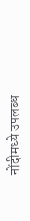नोंदीमध्ये उपलब्ध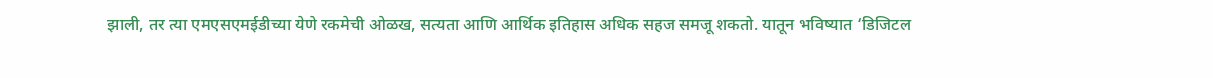झाली, तर त्या एमएसएमईडीच्या येणे रकमेची ओळख, सत्यता आणि आर्थिक इतिहास अधिक सहज समजू शकतो. यातून भविष्यात ‘डिजिटल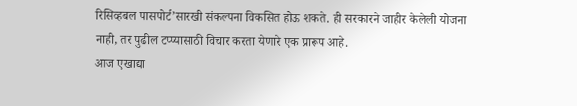रिसिव्हबल पासपोर्ट’सारखी संकल्पना विकसित होऊ शकते. ही सरकारने जाहीर केलेली योजना नाही, तर पुढील टप्प्यासाठी विचार करता येणारे एक प्रारूप आहे.
आज एखाद्या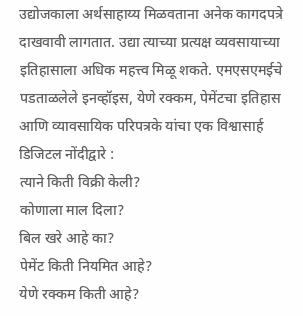उद्योजकाला अर्थसाहाय्य मिळवताना अनेक कागदपत्रे दाखवावी लागतात. उद्या त्याच्या प्रत्यक्ष व्यवसायाच्या इतिहासाला अधिक महत्त्व मिळू शकते. एमएसएमईचे पडताळलेले इनव्हॉइस, येणे रक्कम, पेमेंटचा इतिहास आणि व्यावसायिक परिपत्रके यांचा एक विश्वासार्ह डिजिटल नोंदीद्वारे :
त्याने किती विक्री केली?
कोणाला माल दिला?
बिल खरे आहे का?
पेमेंट किती नियमित आहे?
येणे रक्कम किती आहे?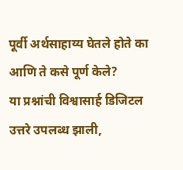पूर्वी अर्थसाहाय्य घेतले होते का आणि ते कसे पूर्ण केले?
या प्रश्नांची विश्वासार्ह डिजिटल उत्तरे उपलब्ध झाली,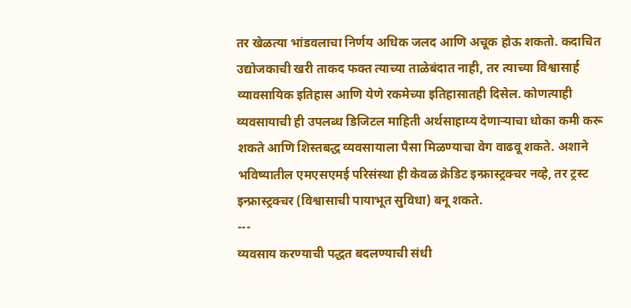तर खेळत्या भांडवलाचा निर्णय अधिक जलद आणि अचूक होऊ शकतो. कदाचित उद्योजकाची खरी ताकद फक्त त्याच्या ताळेबंदात नाही, तर त्याच्या विश्वासार्ह व्यावसायिक इतिहास आणि येणे रकमेच्या इतिहासातही दिसेल. कोणत्याही व्यवसायाची ही उपलब्ध डिजिटल माहिती अर्थसाहाय्य देणाऱ्याचा धोका कमी करू शकते आणि शिस्तबद्ध व्यवसायाला पैसा मिळण्याचा वेग वाढवू शकते. अशाने भविष्यातील एमएसएमई परिसंस्था ही केवळ क्रेडिट इन्फ्रास्ट्रक्चर नव्हे, तर ट्रस्ट इन्फ्रास्ट्रक्चर (विश्वासाची पायाभूत सुविधा) बनू शकते.
---
व्यवसाय करण्याची पद्धत बदलण्याची संधी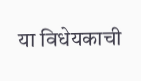या विधेयकाची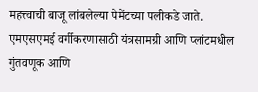महत्त्वाची बाजू लांबलेल्या पेमेंटच्या पलीकडे जाते. एमएसएमई वर्गीकरणासाठी यंत्रसामग्री आणि प्लांटमधील गुंतवणूक आणि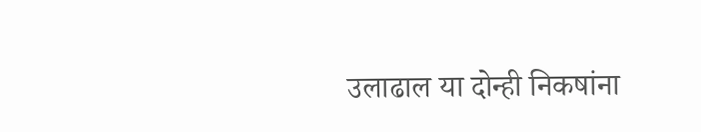उलाढाल या दोन्ही निकषांना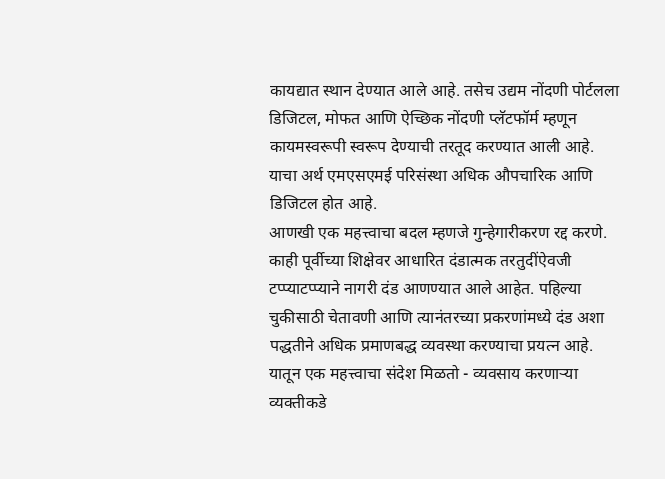कायद्यात स्थान देण्यात आले आहे. तसेच उद्यम नोंदणी पोर्टलला डिजिटल, मोफत आणि ऐच्छिक नोंदणी प्लॅटफॉर्म म्हणून कायमस्वरूपी स्वरूप देण्याची तरतूद करण्यात आली आहे. याचा अर्थ एमएसएमई परिसंस्था अधिक औपचारिक आणि डिजिटल होत आहे.
आणखी एक महत्त्वाचा बदल म्हणजे गुन्हेगारीकरण रद्द करणे. काही पूर्वीच्या शिक्षेवर आधारित दंडात्मक तरतुदींऐवजी टप्प्याटप्प्याने नागरी दंड आणण्यात आले आहेत. पहिल्या चुकीसाठी चेतावणी आणि त्यानंतरच्या प्रकरणांमध्ये दंड अशा पद्धतीने अधिक प्रमाणबद्ध व्यवस्था करण्याचा प्रयत्न आहे. यातून एक महत्त्वाचा संदेश मिळतो - व्यवसाय करणाऱ्या व्यक्तीकडे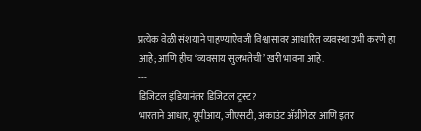प्रत्येक वेळी संशयाने पाहण्याऐवजी विश्वासावर आधारित व्यवस्था उभी करणे हा आहे; आणि हीच ‘व्यवसाय सुलभतेची’ खरी भावना आहे.
---
डिजिटल इंडियानंतर डिजिटल ट्रस्ट?
भारताने आधार, यूपीआय, जीएसटी, अकाउंट अ‍ॅग्रीगेटर आणि इतर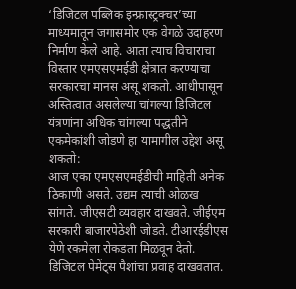‘डिजिटल पब्लिक इन्फ्रास्ट्रक्चर’च्या माध्यमातून जगासमोर एक वेगळे उदाहरण निर्माण केले आहे. आता त्याच विचाराचा विस्तार एमएसएमईडी क्षेत्रात करण्याचा सरकारचा मानस असू शकतो. आधीपासून अस्तित्वात असलेल्या चांगल्या डिजिटल यंत्रणांना अधिक चांगल्या पद्धतीने एकमेकांशी जोडणे हा यामागील उद्देश असू शकतो:
आज एका एमएसएमईडीची माहिती अनेक ठिकाणी असते. उद्यम त्याची ओळख सांगते. जीएसटी व्यवहार दाखवते. जीईएम सरकारी बाजारपेठेशी जोडते. टीआरईडीएस येणे रकमेला रोकडता मिळवून देतो.
डिजिटल पेमेंट्स पैशांचा प्रवाह दाखवतात.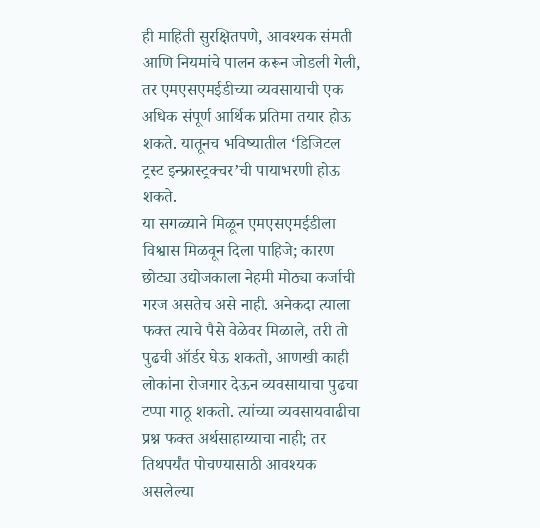ही माहिती सुरक्षितपणे, आवश्यक संमती आणि नियमांचे पालन करून जोडली गेली, तर एमएसएमईडीच्या व्यवसायाची एक अधिक संपूर्ण आर्थिक प्रतिमा तयार होऊ शकते. यातूनच भविष्यातील ‘डिजिटल ट्रस्ट इन्फ्रास्ट्रक्चर’ची पायाभरणी होऊ शकते.
या सगळ्याने मिळून एमएसएमईडीला विश्वास मिळवून दिला पाहिजे; कारण छोट्या उद्योजकाला नेहमी मोठ्या कर्जाची गरज असतेच असे नाही. अनेकदा त्याला फक्त त्याचे पैसे वेळेवर मिळाले, तरी तो पुढची ऑर्डर घेऊ शकतो, आणखी काही लोकांना रोजगार देऊन व्यवसायाचा पुढचा टप्पा गाठू शकतो. त्यांच्या व्यवसायवाढीचा प्रश्न फक्त अर्थसाहाय्याचा नाही; तर तिथपर्यंत पोचण्यासाठी आवश्यक असलेल्या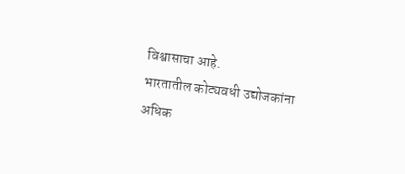विश्वासाचा आहे.
भारतातील कोट्यवधी उद्योजकांना अधिक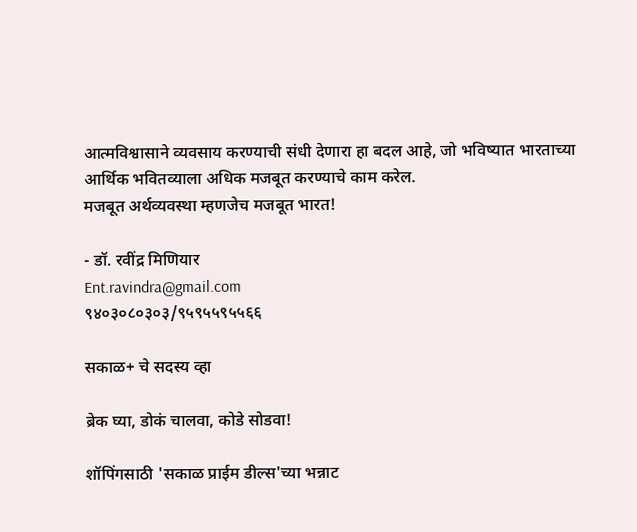आत्मविश्वासाने व्यवसाय करण्याची संधी देणारा हा बदल आहे, जो भविष्यात भारताच्या आर्थिक भवितव्याला अधिक मजबूत करण्याचे काम करेल.
मजबूत अर्थव्यवस्था म्हणजेच मजबूत भारत!

- डॉ. रवींद्र मिणियार
Ent.ravindra@gmail.com
९४०३०८०३०३/९५९५५९५५६६

सकाळ+ चे सदस्य व्हा

ब्रेक घ्या, डोकं चालवा, कोडे सोडवा!

शॉपिंगसाठी 'सकाळ प्राईम डील्स'च्या भन्नाट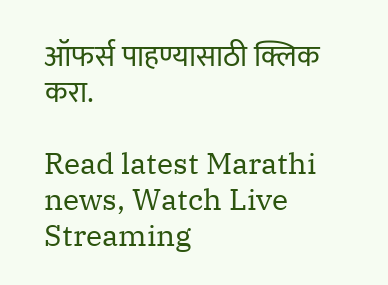ऑफर्स पाहण्यासाठी क्लिक करा.

Read latest Marathi news, Watch Live Streaming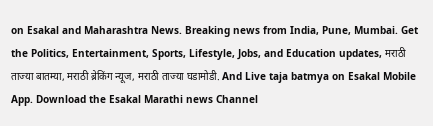on Esakal and Maharashtra News. Breaking news from India, Pune, Mumbai. Get the Politics, Entertainment, Sports, Lifestyle, Jobs, and Education updates, मराठी ताज्या बातम्या, मराठी ब्रेकिंग न्यूज, मराठी ताज्या घडामोडी. And Live taja batmya on Esakal Mobile App. Download the Esakal Marathi news Channel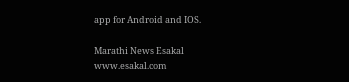app for Android and IOS.

Marathi News Esakal
www.esakal.com